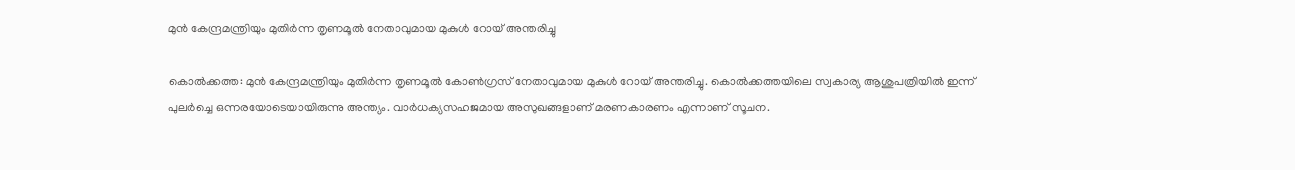മുൻ കേന്ദ്രമന്ത്രിയും മുതിർന്ന തൃണമൂൽ നേതാവുമായ മുകുൾ റോയ് അന്തരിച്ചു

കൊൽക്കത്ത: മുൻ കേന്ദ്രമന്ത്രിയും മുതിർന്ന തൃണമൂൽ കോൺഗ്രസ് നേതാവുമായ മുകുൾ റോയ് അന്തരിച്ചു. കൊൽക്കത്തയിലെ സ്വകാര്യ ആശുപത്രിയിൽ ഇന്ന് പുലർച്ചെ ഒന്നരയോടെയായിരുന്നു അന്ത്യം. വാർധക്യസഹജമായ അസുഖങ്ങളാണ് മരണകാരണം എന്നാണ് സൂചന.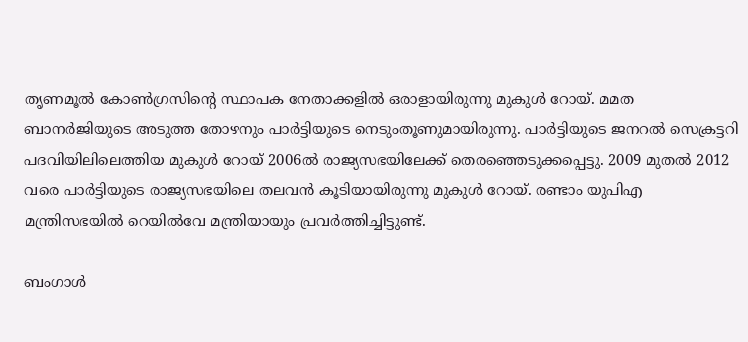തൃണമൂൽ കോൺഗ്രസിന്റെ സ്ഥാപക നേതാക്കളിൽ ഒരാളായിരുന്നു മുകുൾ റോയ്. മമത ബാനർജിയുടെ അടുത്ത തോഴനും പാർട്ടിയുടെ നെടുംതൂണുമായിരുന്നു. പാർട്ടിയുടെ ജനറൽ സെക്രട്ടറി പദവിയിലിലെത്തിയ മുകുൾ റോയ് 2006ൽ രാജ്യസഭയിലേക്ക് തെരഞ്ഞെടുക്കപ്പെട്ടു. 2009 മുതൽ 2012 വരെ പാർട്ടിയുടെ രാജ്യസഭയിലെ തലവൻ കൂടിയായിരുന്നു മുകുൾ റോയ്. രണ്ടാം യുപിഎ മന്ത്രിസഭയിൽ റെയിൽവേ മന്ത്രിയായും പ്രവർത്തിച്ചിട്ടുണ്ട്.

ബംഗാൾ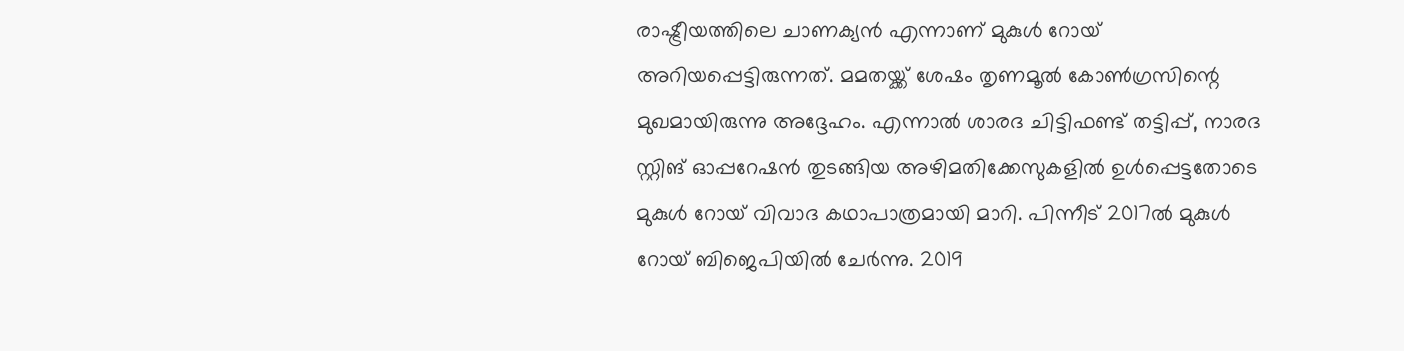രാഷ്ട്രീയത്തിലെ ചാണക്യൻ എന്നാണ് മുകുൾ റോയ് അറിയപ്പെട്ടിരുന്നത്. മമതയ്ക്ക് ശേഷം തൃണമൂൽ കോൺഗ്രസിന്റെ മുഖമായിരുന്നു അദ്ദേഹം. എന്നാൽ ശാരദ ചിട്ടിഫണ്ട് തട്ടിപ്പ്, നാരദ സ്റ്റിങ് ഓപ്പറേഷൻ തുടങ്ങിയ അഴിമതിക്കേസുകളിൽ ഉൾപ്പെട്ടതോടെ മുകുൾ റോയ് വിവാദ കഥാപാത്രമായി മാറി. പിന്നീട് 2017ൽ മുകുൾ റോയ് ബിജെപിയിൽ ചേർന്നു. 2019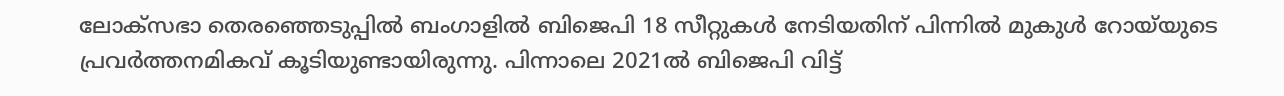ലോക്സഭാ തെരഞ്ഞെടുപ്പിൽ ബംഗാളിൽ ബിജെപി 18 സീറ്റുകൾ നേടിയതിന് പിന്നിൽ മുകുൾ റോയ്‌യുടെ പ്രവർത്തനമികവ് കൂടിയുണ്ടായിരുന്നു. പിന്നാലെ 2021ൽ ബിജെപി വിട്ട്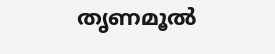തൃണമൂൽ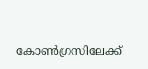കോൺഗ്രസിലേക്ക്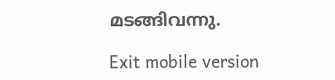മടങ്ങിവന്നു.

Exit mobile version